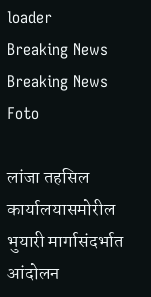loader
Breaking News
Breaking News
Foto

लांजा तहसिल कार्यालयासमोरील भुयारी मार्गासंदर्भात आंदोलन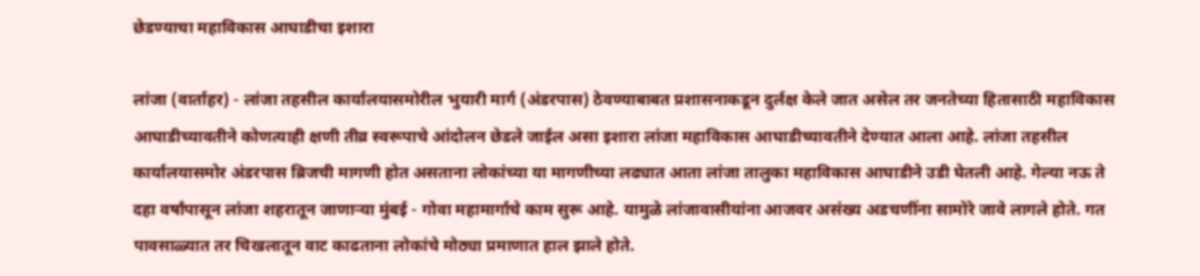छेडण्याचा महाविकास आघाडीचा इशारा

लांजा (वार्ताहर) - लांजा तहसील कार्यालयासमोरील भुयारी मार्ग (अंडरपास) ठेवण्याबाबत प्रशासनाकडून दुर्लक्ष केले जात असेल तर जनतेच्या हितासाठी महाविकास आघाडीच्यावतीने कोणत्याही क्षणी तीव्र स्वरूपाचे आंदोलन छेडले जाईल असा इशारा लांजा महाविकास आघाडीच्यावतीने देण्यात आला आहे. लांजा तहसील कार्यालयासमोर अंडरपास ब्रिजची मागणी होत असताना लोकांच्या या मागणीच्या लढ्यात आता लांजा तालुका महाविकास आघाडीने उडी घेतली आहे. गेल्या नऊ ते दहा वर्षांपासून लांजा शहरातून जाणाऱ्या मुंबई - गोवा महामार्गाचे काम सुरू आहे. यामुळे लांजावासीयांना आजवर असंख्य अडचणींना सामोरे जावे लागले होते. गत पावसाळ्यात तर चिखलातून वाट काढताना लोकांचे मोठ्या प्रमाणात हाल झाले होते.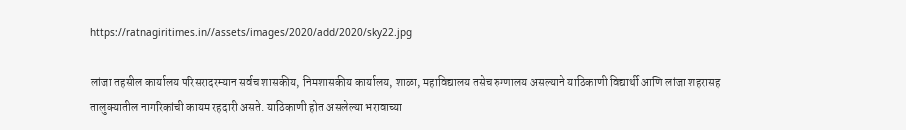https://ratnagiritimes.in//assets/images/2020/add/2020/sky22.jpg

लांजा तहसील कार्यालय परिसरादरम्यान सर्वच शासकीय, निमशासकीय कार्यालय, शाळा, महाविद्यालय तसेच रुग्णालय असल्याने याठिकाणी विद्यार्थी आणि लांजा शहरासह तालुक्यातील नागरिकांची कायम रहदारी असते. याठिकाणी होत असलेल्या भरावाच्या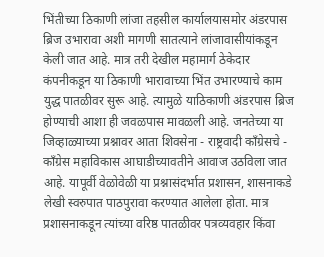भिंतीच्या ठिकाणी लांजा तहसील कार्यालयासमोर अंडरपास ब्रिज उभारावा अशी मागणी सातत्याने लांजावासीयांकडून केली जात आहे. मात्र तरी देखील महामार्ग ठेकेदार कंपनीकडून या ठिकाणी भारावाच्या भिंत उभारण्याचे काम युद्ध पातळीवर सुरू आहे. त्यामुळे याठिकाणी अंडरपास ब्रिज होण्याची आशा ही जवळपास मावळली आहे. जनतेच्या या जिव्हाळ्याच्या प्रश्नावर आता शिवसेना - राष्ट्रवादी काँग्रेसचे - काँग्रेस महाविकास आघाडीच्यावतीने आवाज उठविला जात आहे. यापूर्वी वेळोवेळी या प्रश्नासंदर्भात प्रशासन, शासनाकडे लेखी स्वरुपात पाठपुरावा करण्यात आलेला होता. मात्र प्रशासनाकडून त्यांच्या वरिष्ठ पातळीवर पत्रव्यवहार किंवा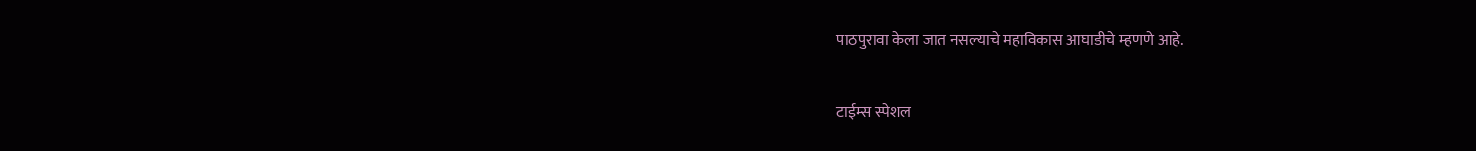पाठपुरावा केला जात नसल्याचे महाविकास आघाडीचे म्हणणे आहे.

टाईम्स स्पेशल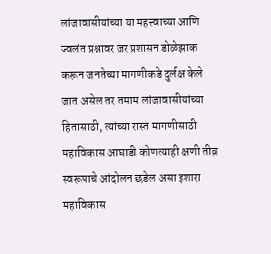लांजावासीयांच्या या महत्त्वाच्या आणि ज्वलंत प्रश्नावर जर प्रशासन डोळेझाक करून जनतेच्या मागणीकडे दुर्लक्ष केले जात असेल तर तमाम लांजावासीयांच्या हितासाठी, त्यांच्या रास्त मागणीसाठी महाविकास आघाडी कोणत्याही क्षणी तीव्र स्वरूपाचे आंदोलन छडेल असा इशारा महाविकास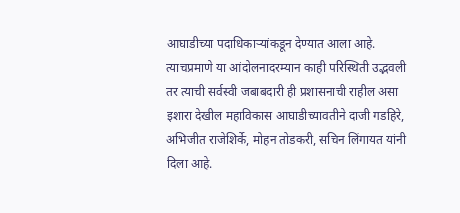आघाडीच्या पदाधिकाऱ्यांकडून देण्यात आला आहे. त्याचप्रमाणे या आंदोलनादरम्यान काही परिस्थिती उद्भवली तर त्याची सर्वस्वी जबाबदारी ही प्रशासनाची राहील असा इशारा देखील महाविकास आघाडीच्यावतीने दाजी गडहिरे, अभिजीत राजेशिर्के, मोहन तोडकरी, सचिन लिंगायत यांनी दिला आहे.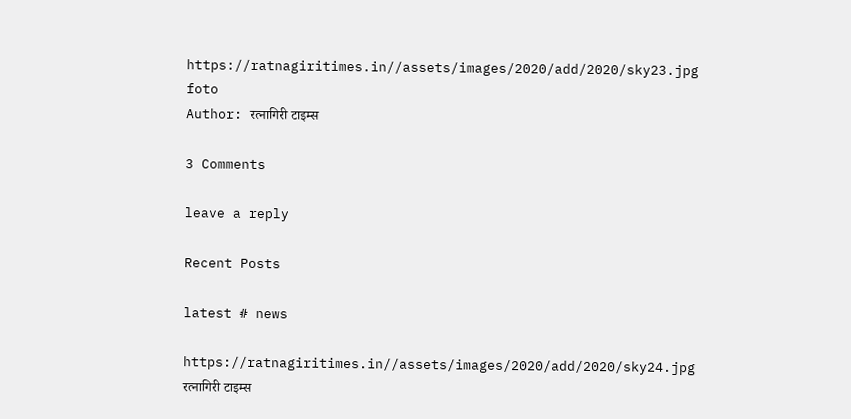https://ratnagiritimes.in//assets/images/2020/add/2020/sky23.jpg
foto
Author: रत्नागिरी टाइम्स

3 Comments

leave a reply

Recent Posts

latest # news

https://ratnagiritimes.in//assets/images/2020/add/2020/sky24.jpg
रत्नागिरी टाइम्स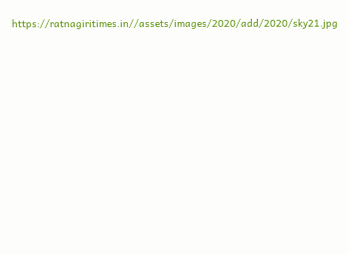https://ratnagiritimes.in//assets/images/2020/add/2020/sky21.jpg